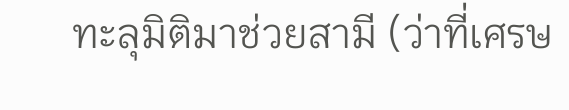ทะลุมิติมาช่วยสามี (ว่าที่เศรษ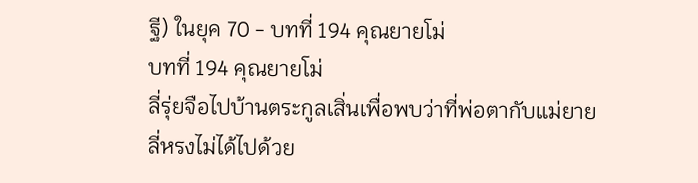ฐี) ในยุค 70 - บทที่ 194 คุณยายโม่
บทที่ 194 คุณยายโม่
ลี่รุ่ยจือไปบ้านตระกูลเสิ่นเพื่อพบว่าที่พ่อตากับแม่ยาย
ลี่หรงไม่ได้ไปด้วย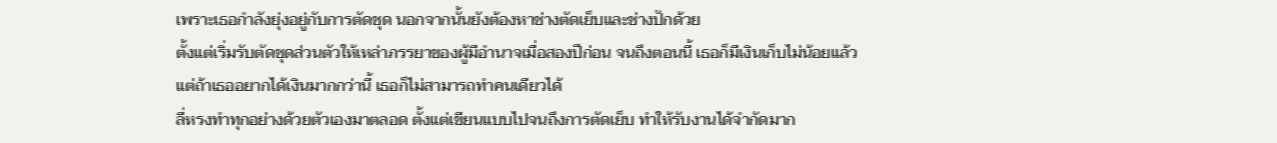เพราะเธอกำลังยุ่งอยู่กับการตัดชุด นอกจากนั้นยังต้องหาช่างตัดเย็บและช่างปักด้วย
ตั้งแต่เริ่มรับตัดชุดส่วนตัวให้เหล่าภรรยาของผู้มีอำนาจเมื่อสองปีก่อน จนถึงตอนนี้ เธอก็มีเงินเก็บไม่น้อยแล้ว แต่ถ้าเธออยากได้เงินมากกว่านี้ เธอก็ไม่สามารถทำคนเดียวได้
ลี่หรงทำทุกอย่างด้วยตัวเองมาตลอด ตั้งแต่เขียนแบบไปจนถึงการตัดเย็บ ทำให้รับงานได้จำกัดมาก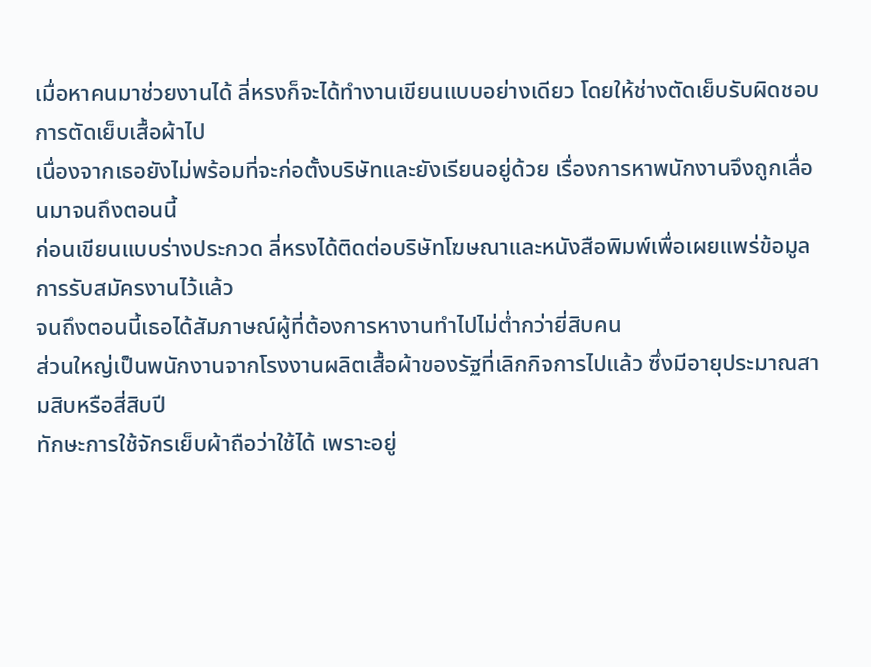เมื่อหาคนมาช่วยงานได้ ลี่หรงก็จะได้ทำงานเขียนแบบอย่างเดียว โดยให้ช่างตัดเย็บรับผิดชอบการตัดเย็บเสื้อผ้าไป
เนื่องจากเธอยังไม่พร้อมที่จะก่อตั้งบริษัทและยังเรียนอยู่ด้วย เรื่องการหาพนักงานจึงถูกเลื่อนมาจนถึงตอนนี้
ก่อนเขียนแบบร่างประกวด ลี่หรงได้ติดต่อบริษัทโฆษณาและหนังสือพิมพ์เพื่อเผยแพร่ข้อมูลการรับสมัครงานไว้แล้ว
จนถึงตอนนี้เธอได้สัมภาษณ์ผู้ที่ต้องการหางานทำไปไม่ต่ำกว่ายี่สิบคน
ส่วนใหญ่เป็นพนักงานจากโรงงานผลิตเสื้อผ้าของรัฐที่เลิกกิจการไปแล้ว ซึ่งมีอายุประมาณสามสิบหรือสี่สิบปี
ทักษะการใช้จักรเย็บผ้าถือว่าใช้ได้ เพราะอยู่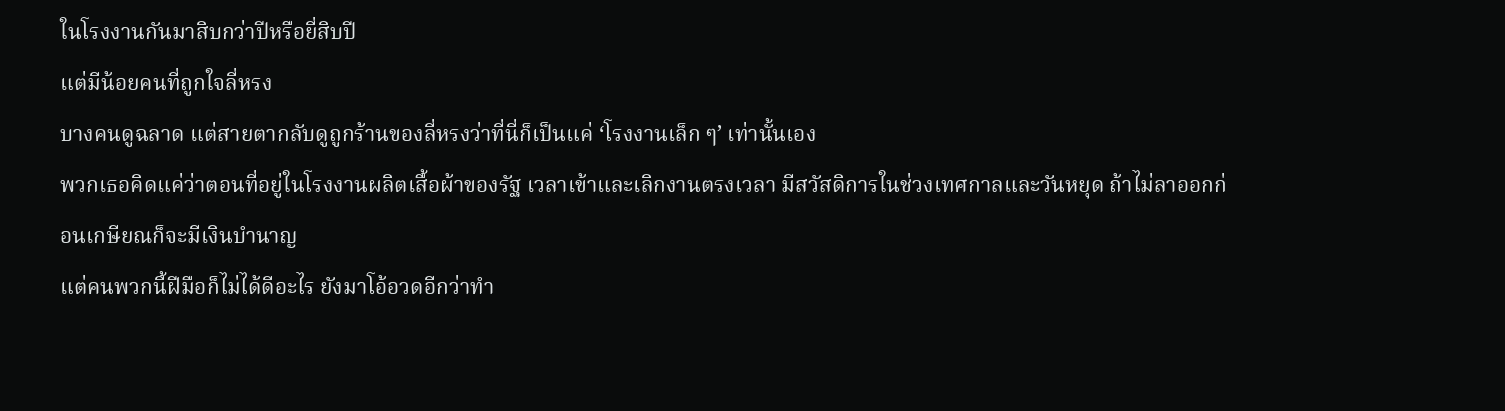ในโรงงานกันมาสิบกว่าปีหรือยี่สิบปี
แต่มีน้อยคนที่ถูกใจลี่หรง
บางคนดูฉลาด แต่สายตากลับดูถูกร้านของลี่หรงว่าที่นี่ก็เป็นแค่ ‘โรงงานเล็ก ๆ’ เท่านั้นเอง
พวกเธอคิดแค่ว่าตอนที่อยู่ในโรงงานผลิตเสื้อผ้าของรัฐ เวลาเข้าและเลิกงานตรงเวลา มีสวัสดิการในช่วงเทศกาลและวันหยุด ถ้าไม่ลาออกก่อนเกษียณก็จะมีเงินบำนาญ
แต่คนพวกนี้ฝีมือก็ไม่ได้ดีอะไร ยังมาโอ้อวดอีกว่าทำ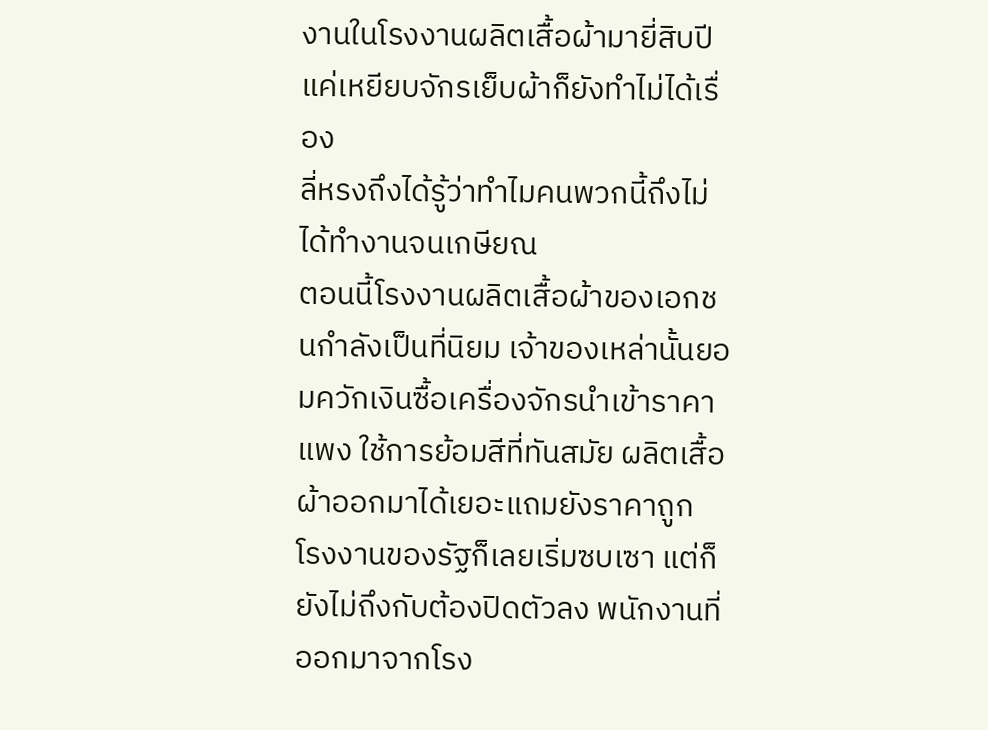งานในโรงงานผลิตเสื้อผ้ามายี่สิบปี
แค่เหยียบจักรเย็บผ้าก็ยังทำไม่ได้เรื่อง
ลี่หรงถึงได้รู้ว่าทำไมคนพวกนี้ถึงไม่ได้ทำงานจนเกษียณ
ตอนนี้โรงงานผลิตเสื้อผ้าของเอกชนกำลังเป็นที่นิยม เจ้าของเหล่านั้นยอมควักเงินซื้อเครื่องจักรนำเข้าราคาแพง ใช้การย้อมสีที่ทันสมัย ผลิตเสื้อผ้าออกมาได้เยอะแถมยังราคาถูก
โรงงานของรัฐก็เลยเริ่มซบเซา แต่ก็ยังไม่ถึงกับต้องปิดตัวลง พนักงานที่ออกมาจากโรง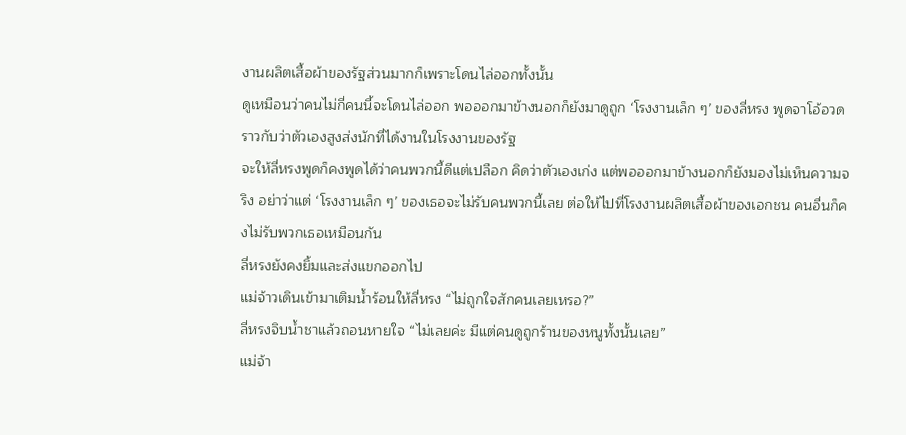งานผลิตเสื้อผ้าของรัฐส่วนมากก็เพราะโดนไล่ออกทั้งนั้น
ดูเหมือนว่าคนไม่กี่คนนี้จะโดนไล่ออก พอออกมาข้างนอกก็ยังมาดูถูก ‘โรงงานเล็ก ๆ’ ของลี่หรง พูดจาโอ้อวดราวกับว่าตัวเองสูงส่งนักที่ได้งานในโรงงานของรัฐ
จะให้ลี่หรงพูดก็คงพูดได้ว่าคนพวกนี้ดีแต่เปลือก คิดว่าตัวเองเก่ง แต่พอออกมาข้างนอกก็ยังมองไม่เห็นความจริง อย่าว่าแต่ ‘โรงงานเล็ก ๆ’ ของเธอจะไม่รับคนพวกนี้เลย ต่อให้ไปที่โรงงานผลิตเสื้อผ้าของเอกชน คนอื่นก็คงไม่รับพวกเธอเหมือนกัน
ลี่หรงยังคงยิ้มและส่งแขกออกไป
แม่จ้าวเดินเข้ามาเติมน้ำร้อนให้ลี่หรง “ไม่ถูกใจสักคนเลยเหรอ?”
ลี่หรงจิบน้ำชาแล้วถอนหายใจ “ไม่เลยค่ะ มีแต่คนดูถูกร้านของหนูทั้งนั้นเลย”
แม่จ้า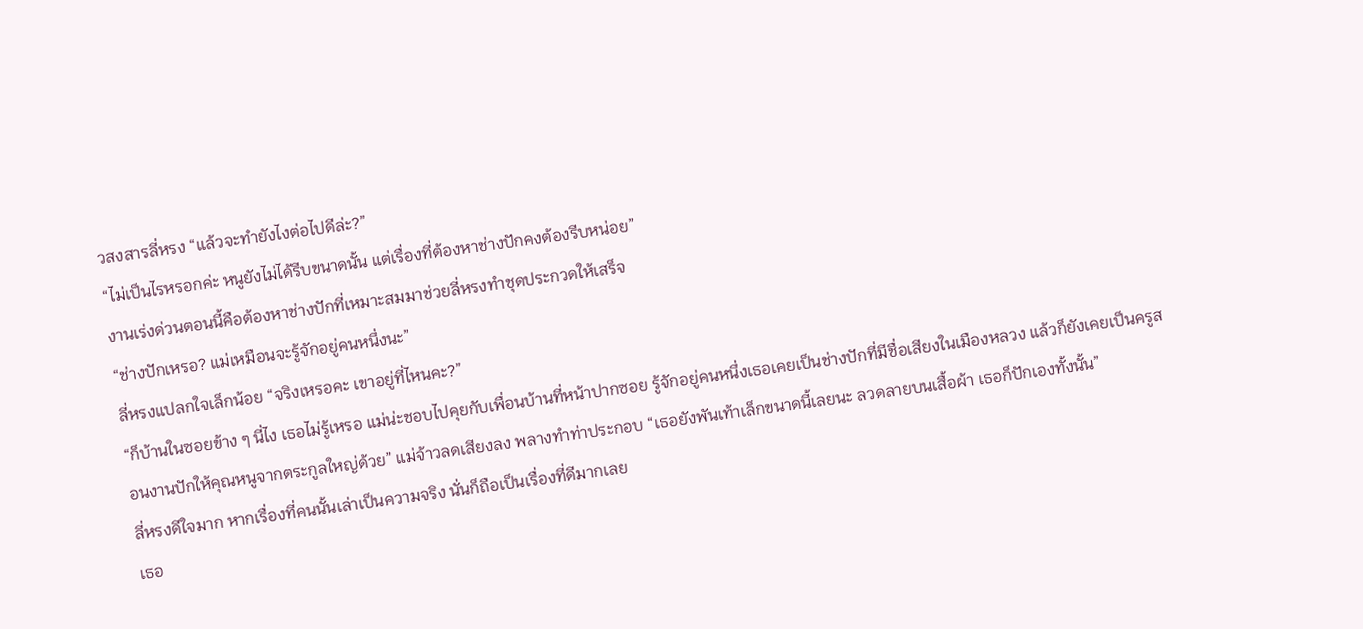วสงสารลี่หรง “แล้วจะทำยังไงต่อไปดีล่ะ?”
“ไม่เป็นไรหรอกค่ะ หนูยังไม่ได้รีบขนาดนั้น แต่เรื่องที่ต้องหาช่างปักคงต้องรีบหน่อย”
งานเร่งด่วนตอนนี้คือต้องหาช่างปักที่เหมาะสมมาช่วยลี่หรงทำชุดประกวดให้เสร็จ
“ช่างปักเหรอ? แม่เหมือนจะรู้จักอยู่คนหนึ่งนะ”
ลี่หรงแปลกใจเล็กน้อย “จริงเหรอคะ เขาอยู่ที่ไหนคะ?”
“ก็บ้านในซอยข้าง ๆ นี่ไง เธอไม่รู้เหรอ แม่น่ะชอบไปคุยกับเพื่อนบ้านที่หน้าปากซอย รู้จักอยู่คนหนึ่งเธอเคยเป็นช่างปักที่มีชื่อเสียงในเมืองหลวง แล้วก็ยังเคยเป็นครูสอนงานปักให้คุณหนูจากตระกูลใหญ่ด้วย” แม่จ้าวลดเสียงลง พลางทำท่าประกอบ “เธอยังพันเท้าเล็กขนาดนี้เลยนะ ลวดลายบนเสื้อผ้า เธอก็ปักเองทั้งนั้น”
ลี่หรงดีใจมาก หากเรื่องที่คนนั้นเล่าเป็นความจริง นั่นก็ถือเป็นเรื่องที่ดีมากเลย
เธอ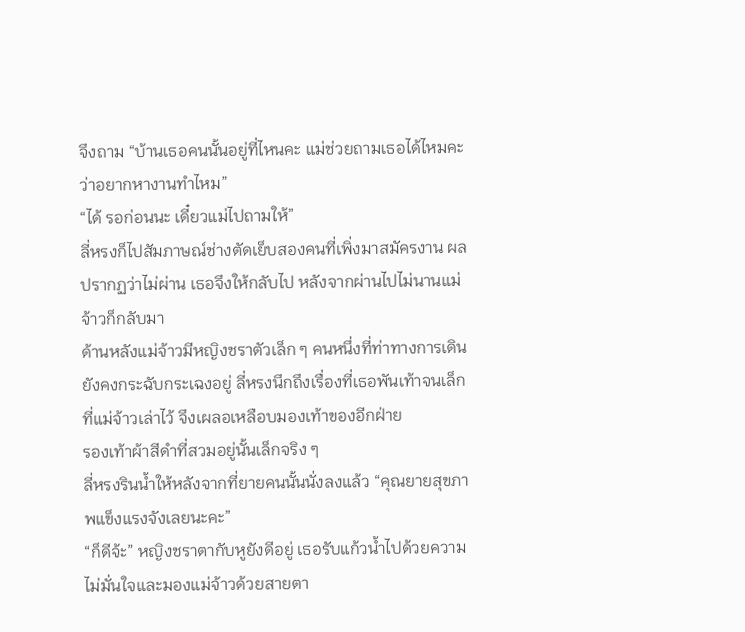จึงถาม “บ้านเธอคนนั้นอยู่ที่ไหนคะ แม่ช่วยถามเธอได้ไหมคะว่าอยากหางานทำไหม”
“ได้ รอก่อนนะ เดี๋ยวแม่ไปถามให้”
ลี่หรงก็ไปสัมภาษณ์ช่างตัดเย็บสองคนที่เพิ่งมาสมัครงาน ผลปรากฏว่าไม่ผ่าน เธอจึงให้กลับไป หลังจากผ่านไปไม่นานแม่จ้าวก็กลับมา
ด้านหลังแม่จ้าวมีหญิงชราตัวเล็ก ๆ คนหนึ่งที่ท่าทางการเดินยังคงกระฉับกระเฉงอยู่ ลี่หรงนึกถึงเรื่องที่เธอพันเท้าจนเล็กที่แม่จ้าวเล่าไว้ จึงเผลอเหลือบมองเท้าของอีกฝ่าย
รองเท้าผ้าสีดำที่สวมอยู่นั้นเล็กจริง ๆ
ลี่หรงรินน้ำให้หลังจากที่ยายคนนั้นนั่งลงแล้ว “คุณยายสุขภาพแข็งแรงจังเลยนะคะ”
“ก็ดีจ้ะ” หญิงชราตากับหูยังดีอยู่ เธอรับแก้วน้ำไปด้วยความไม่มั่นใจและมองแม่จ้าวด้วยสายตา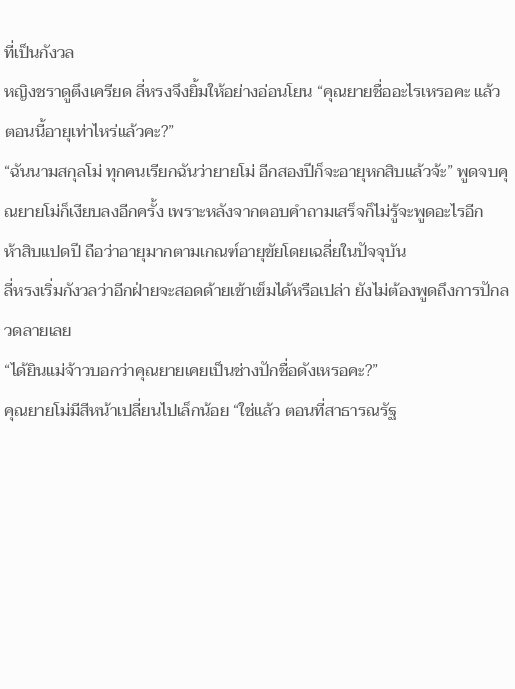ที่เป็นกังวล
หญิงชราดูตึงเครียด ลี่หรงจึงยิ้มให้อย่างอ่อนโยน “คุณยายชื่ออะไรเหรอคะ แล้วตอนนี้อายุเท่าไหร่แล้วคะ?”
“ฉันนามสกุลโม่ ทุกคนเรียกฉันว่ายายโม่ อีกสองปีก็จะอายุหกสิบแล้วจ้ะ” พูดจบคุณยายโม่ก็เงียบลงอีกครั้ง เพราะหลังจากตอบคำถามเสร็จก็ไม่รู้จะพูดอะไรอีก
ห้าสิบแปดปี ถือว่าอายุมากตามเกณฑ์อายุขัยโดยเฉลี่ยในปัจจุบัน
ลี่หรงเริ่มกังวลว่าอีกฝ่ายจะสอดด้ายเข้าเข็มได้หรือเปล่า ยังไม่ต้องพูดถึงการปักลวดลายเลย
“ได้ยินแม่จ้าวบอกว่าคุณยายเคยเป็นช่างปักชื่อดังเหรอคะ?”
คุณยายโม่มีสีหน้าเปลี่ยนไปเล็กน้อย “ใช่แล้ว ตอนที่สาธารณรัฐ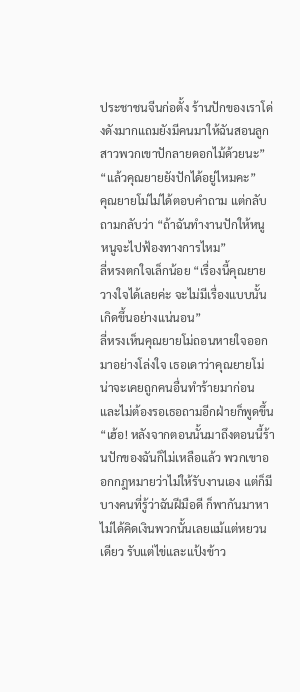ประชาชนจีนก่อตั้ง ร้านปักของเราโด่งดังมากแถมยังมีคนมาให้ฉันสอนลูกสาวพวกเขาปักลายดอกไม้ด้วยนะ”
“แล้วคุณยายยังปักได้อยู่ไหมคะ”
คุณยายโม่ไม่ได้ตอบคำถาม แต่กลับถามกลับว่า “ถ้าฉันทำงานปักให้หนู หนูจะไปฟ้องทางการไหม”
ลี่หรงตกใจเล็กน้อย “เรื่องนี้คุณยายวางใจได้เลยค่ะ จะไม่มีเรื่องแบบนั้นเกิดขึ้นอย่างแน่นอน”
ลี่หรงเห็นคุณยายโม่ถอนหายใจออกมาอย่างโล่งใจ เธอเดาว่าคุณยายโม่น่าจะเคยถูกคนอื่นทำร้ายมาก่อน และไม่ต้องรอเธอถามอีกฝ่ายก็พูดขึ้น
“เฮ้อ! หลังจากตอนนั้นมาถึงตอนนี้ร้านปักของฉันก็ไม่เหลือแล้ว พวกเขาออกกฎหมายว่าไม่ให้รับงานเอง แต่ก็มีบางคนที่รู้ว่าฉันฝีมือดี ก็พากันมาหา ไม่ได้คิดเงินพวกนั้นเลยแม้แต่หยวนเดียว รับแต่ไข่และแป้งข้าว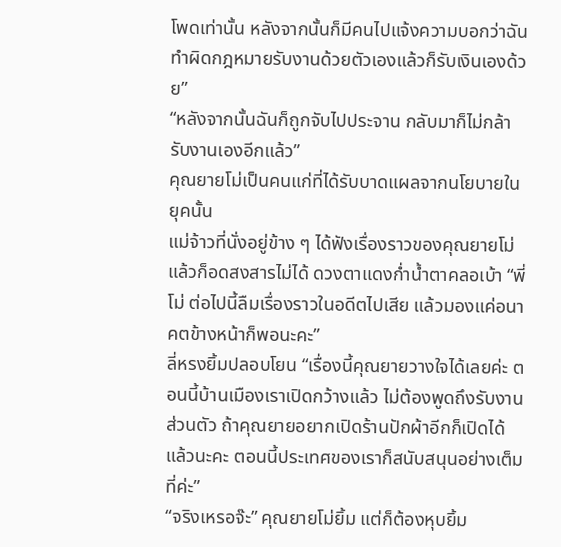โพดเท่านั้น หลังจากนั้นก็มีคนไปแจ้งความบอกว่าฉันทำผิดกฎหมายรับงานด้วยตัวเองแล้วก็รับเงินเองด้วย”
“หลังจากนั้นฉันก็ถูกจับไปประจาน กลับมาก็ไม่กล้ารับงานเองอีกแล้ว”
คุณยายโม่เป็นคนแก่ที่ได้รับบาดแผลจากนโยบายในยุคนั้น
แม่จ้าวที่นั่งอยู่ข้าง ๆ ได้ฟังเรื่องราวของคุณยายโม่แล้วก็อดสงสารไม่ได้ ดวงตาแดงก่ำน้ำตาคลอเบ้า “พี่โม่ ต่อไปนี้ลืมเรื่องราวในอดีตไปเสีย แล้วมองแค่อนาคตข้างหน้าก็พอนะคะ”
ลี่หรงยิ้มปลอบโยน “เรื่องนี้คุณยายวางใจได้เลยค่ะ ตอนนี้บ้านเมืองเราเปิดกว้างแล้ว ไม่ต้องพูดถึงรับงานส่วนตัว ถ้าคุณยายอยากเปิดร้านปักผ้าอีกก็เปิดได้แล้วนะคะ ตอนนี้ประเทศของเราก็สนับสนุนอย่างเต็มที่ค่ะ”
“จริงเหรอจ๊ะ” คุณยายโม่ยิ้ม แต่ก็ต้องหุบยิ้ม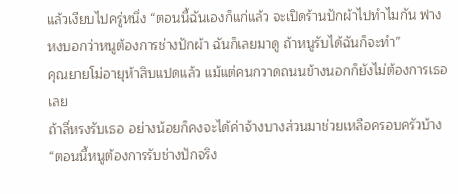แล้วเงียบไปครู่หนึ่ง “ตอนนี้ฉันเองก็แก่แล้ว จะเปิดร้านปักผ้าไปทำไมกัน ฟางหงบอกว่าหนูต้องการช่างปักผ้า ฉันก็เลยมาดู ถ้าหนูรับได้ฉันก็จะทำ”
คุณยายโม่อายุห้าสิบแปดแล้ว แม้แต่คนกวาดถนนข้างนอกก็ยังไม่ต้องการเธอเลย
ถ้าลี่หรงรับเธอ อย่างน้อยก็คงจะได้ค่าจ้างบางส่วนมาช่วยเหลือครอบครัวบ้าง
“ตอนนี้หนูต้องการรับช่างปักจริง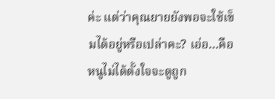ค่ะ แต่ว่าคุณยายยังพอจะใช้เข็มได้อยู่หรือเปล่าคะ? เอ่อ…คือ หนูไม่ได้ตั้งใจจะดูถูก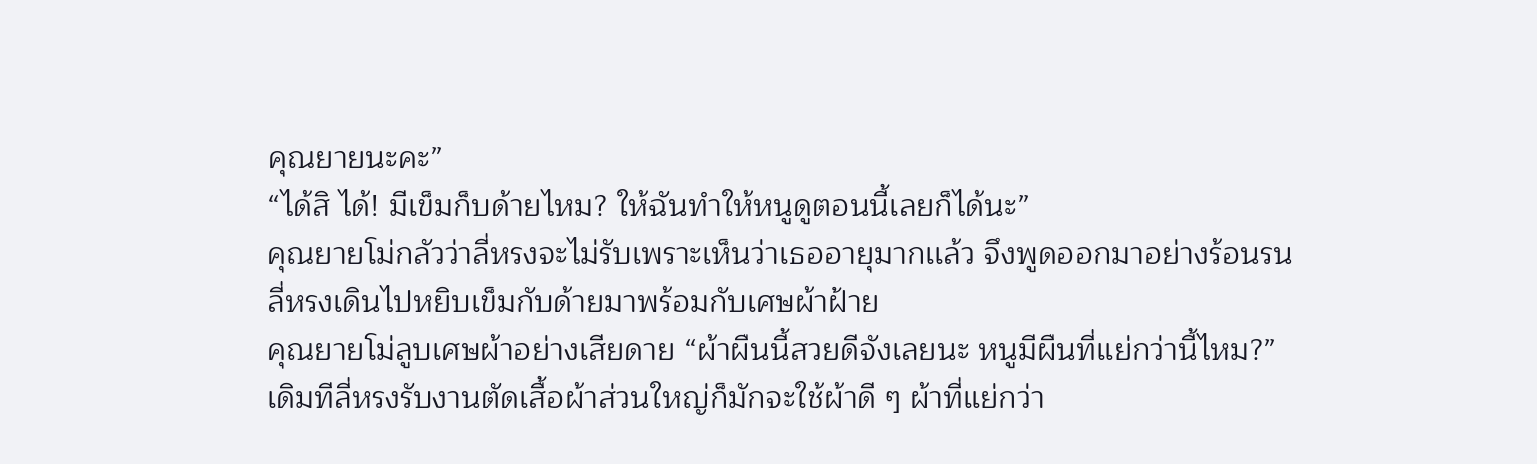คุณยายนะคะ”
“ได้สิ ได้! มีเข็มก็บด้ายไหม? ให้ฉันทำให้หนูดูตอนนี้เลยก็ได้นะ”
คุณยายโม่กลัวว่าลี่หรงจะไม่รับเพราะเห็นว่าเธออายุมากเเล้ว จึงพูดออกมาอย่างร้อนรน
ลี่หรงเดินไปหยิบเข็มกับด้ายมาพร้อมกับเศษผ้าฝ้าย
คุณยายโม่ลูบเศษผ้าอย่างเสียดาย “ผ้าผืนนี้สวยดีจังเลยนะ หนูมีผืนที่แย่กว่านี้ไหม?”
เดิมทีลี่หรงรับงานตัดเสื้อผ้าส่วนใหญ่ก็มักจะใช้ผ้าดี ๆ ผ้าที่แย่กว่า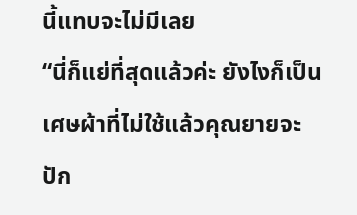นี้แทบจะไม่มีเลย
“นี่ก็แย่ที่สุดแล้วค่ะ ยังไงก็เป็นเศษผ้าที่ไม่ใช้แล้วคุณยายจะปัก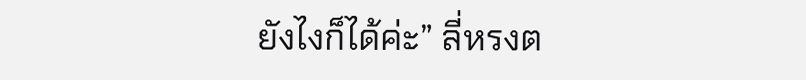ยังไงก็ได้ค่ะ” ลี่หรงต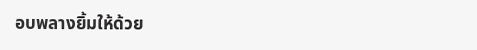อบพลางยิ้มให้ด้วย